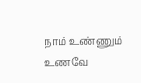நாம் உண்ணும் உணவே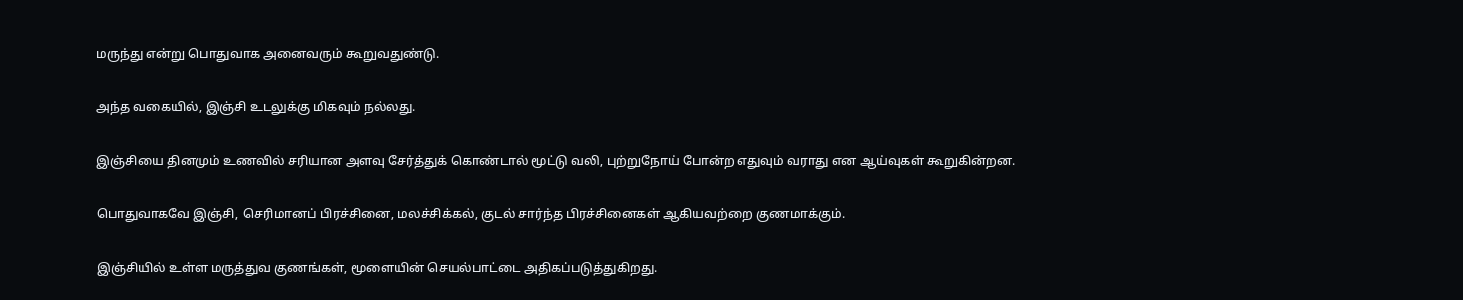மருந்து என்று பொதுவாக அனைவரும் கூறுவதுண்டு.

அந்த வகையில், இஞ்சி உடலுக்கு மிகவும் நல்லது.

இஞ்சியை தினமும் உணவில் சரியான அளவு சேர்த்துக் கொண்டால் மூட்டு வலி, புற்றுநோய் போன்ற எதுவும் வராது என ஆய்வுகள் கூறுகின்றன.

பொதுவாகவே இஞ்சி, செரிமானப் பிரச்சினை, மலச்சிக்கல், குடல் சார்ந்த பிரச்சினைகள் ஆகியவற்றை குணமாக்கும்.

இஞ்சியில் உள்ள மருத்துவ குணங்கள், மூளையின் செயல்பாட்டை அதிகப்படுத்துகிறது.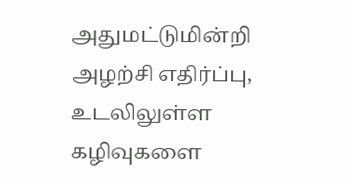அதுமட்டுமின்றி அழற்சி எதிர்ப்பு, உடலிலுள்ள கழிவுகளை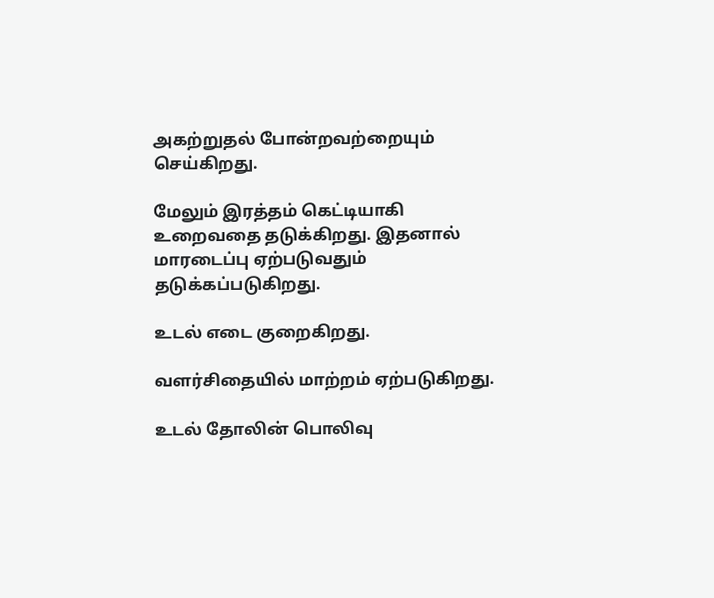அகற்றுதல் போன்றவற்றையும் செய்கிறது.

மேலும் இரத்தம் கெட்டியாகி உறைவதை தடுக்கிறது. இதனால் மாரடைப்பு ஏற்படுவதும் தடுக்கப்படுகிறது.

உடல் எடை குறைகிறது.

வளர்சிதையில் மாற்றம் ஏற்படுகிறது.

உடல் தோலின் பொலிவு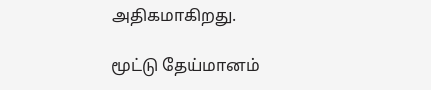அதிகமாகிறது.

மூட்டு தேய்மானம்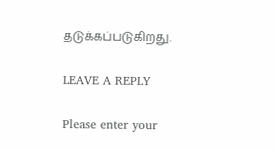தடுக்கப்படுகிறது.

LEAVE A REPLY

Please enter your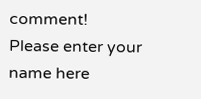comment!
Please enter your name here